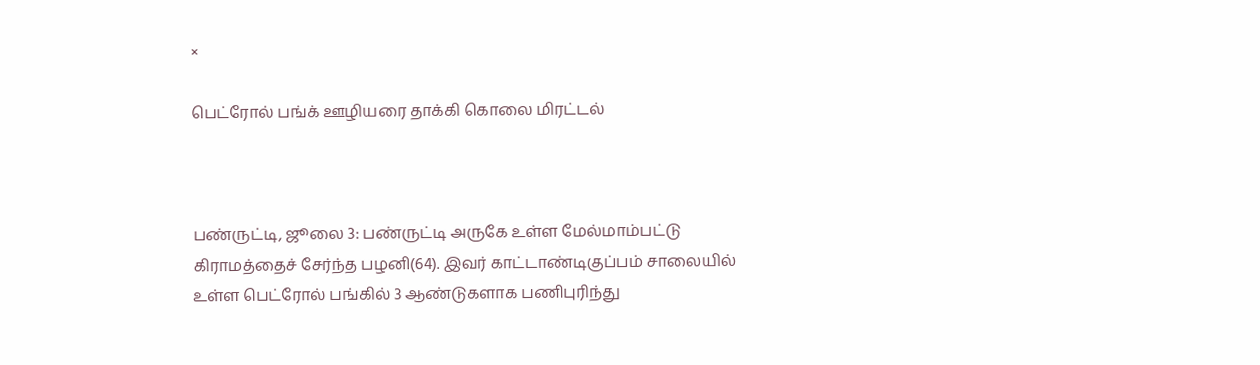×

பெட்ரோல் பங்க் ஊழியரை தாக்கி கொலை மிரட்டல்



பண்ருட்டி, ஜூலை 3: பண்ருட்டி அருகே உள்ள மேல்மாம்பட்டு கிராமத்தைச் சேர்ந்த பழனி(64). இவர் காட்டாண்டிகுப்பம் சாலையில் உள்ள பெட்ரோல் பங்கில் 3 ஆண்டுகளாக பணிபுரிந்து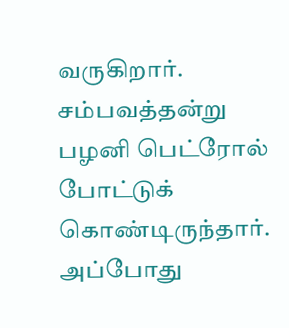வருகிறார். சம்பவத்தன்று பழனி பெட்ரோல் போட்டுக் கொண்டிருந்தார். அப்போது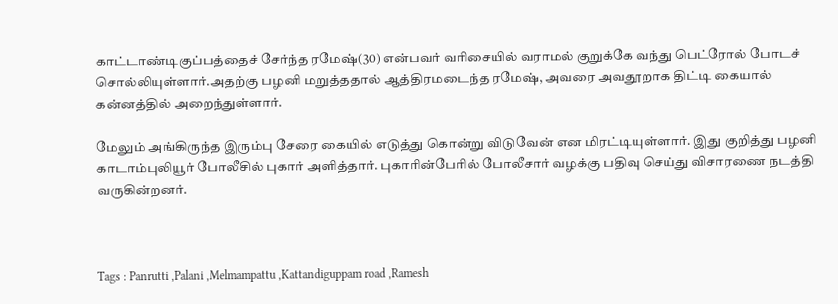காட்டாண்டிகுப்பத்தைச் சேர்ந்த ரமேஷ்(30) என்பவர் வரிசையில் வராமல் குறுக்கே வந்து பெட்ரோல் போடச் சொல்லியுள்ளார்.அதற்கு பழனி மறுத்ததால் ஆத்திரமடைந்த ரமேஷ், அவரை அவதூறாக திட்டி கையால் கன்னத்தில் அறைந்துள்ளார்.

மேலும் அங்கிருந்த இரும்பு சேரை கையில் எடுத்து கொன்று விடுவேன் என மிரட்டியுள்ளார். இது குறித்து பழனி காடாம்புலியூர் போலீசில் புகார் அளித்தார். புகாரின்பேரில் போலீசார் வழக்கு பதிவு செய்து விசாரணை நடத்தி வருகின்றனர்.



Tags : Panrutti ,Palani ,Melmampattu ,Kattandiguppam road ,Ramesh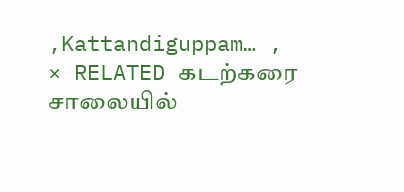,Kattandiguppam… ,
× RELATED கடற்கரை சாலையில்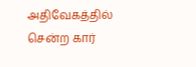அதிவேகத்தில் சென்ற கார்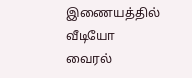இணையத்தில் வீடியோ வைரல்